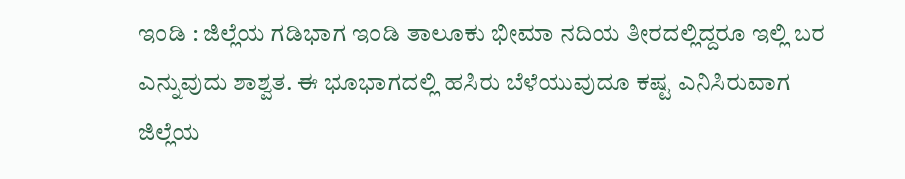ಇಂಡಿ : ಜಿಲ್ಲೆಯ ಗಡಿಭಾಗ ಇಂಡಿ ತಾಲೂಕು ಭೀಮಾ ನದಿಯ ತೀರದಲ್ಲಿದ್ದರೂ ಇಲ್ಲಿ ಬರ ಎನ್ನುವುದು ಶಾಶ್ವತ. ಈ ಭೂಭಾಗದಲ್ಲಿ ಹಸಿರು ಬೆಳೆಯುವುದೂ ಕಷ್ಟ ಎನಿಸಿರುವಾಗ ಜಿಲ್ಲೆಯ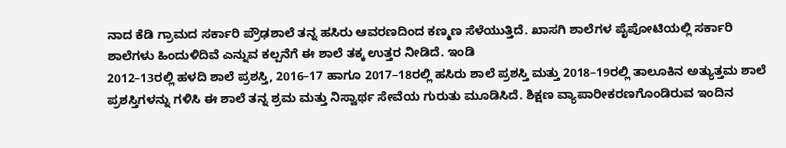ನಾದ ಕೆಡಿ ಗ್ರಾಮದ ಸರ್ಕಾರಿ ಪ್ರೌಢಶಾಲೆ ತನ್ನ ಹಸಿರು ಆವರಣದಿಂದ ಕಣ್ಮಣ ಸೆಳೆಯುತ್ತಿದೆ. ಖಾಸಗಿ ಶಾಲೆಗಳ ಪೈಪೋಟಿಯಲ್ಲಿ ಸರ್ಕಾರಿ ಶಾಲೆಗಳು ಹಿಂದುಳಿದಿವೆ ಎನ್ನುವ ಕಲ್ಪನೆಗೆ ಈ ಶಾಲೆ ತಕ್ಕ ಉತ್ತರ ನೀಡಿದೆ. ಇಂಡಿ
2012–13ರಲ್ಲಿ ಹಳದಿ ಶಾಲೆ ಪ್ರಶಸ್ತಿ, 2016–17 ಹಾಗೂ 2017–18ರಲ್ಲಿ ಹಸಿರು ಶಾಲೆ ಪ್ರಶಸ್ತಿ ಮತ್ತು 2018–19ರಲ್ಲಿ ತಾಲೂಕಿನ ಅತ್ಯುತ್ತಮ ಶಾಲೆ ಪ್ರಶಸ್ತಿಗಳನ್ನು ಗಳಿಸಿ ಈ ಶಾಲೆ ತನ್ನ ಶ್ರಮ ಮತ್ತು ನಿಸ್ವಾರ್ಥ ಸೇವೆಯ ಗುರುತು ಮೂಡಿಸಿದೆ. ಶಿಕ್ಷಣ ವ್ಯಾಪಾರೀಕರಣಗೊಂಡಿರುವ ಇಂದಿನ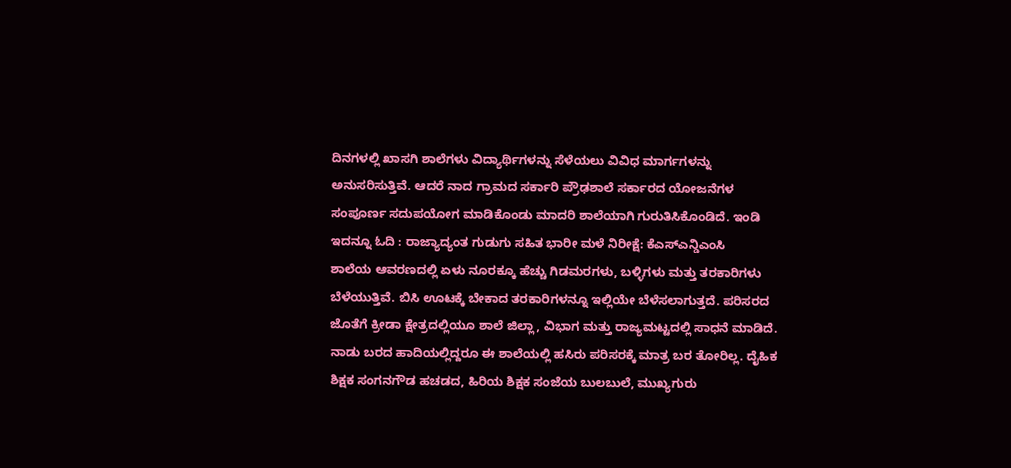ದಿನಗಳಲ್ಲಿ ಖಾಸಗಿ ಶಾಲೆಗಳು ವಿದ್ಯಾರ್ಥಿಗಳನ್ನು ಸೆಳೆಯಲು ವಿವಿಧ ಮಾರ್ಗಗಳನ್ನು ಅನುಸರಿಸುತ್ತಿವೆ. ಆದರೆ ನಾದ ಗ್ರಾಮದ ಸರ್ಕಾರಿ ಪ್ರೌಢಶಾಲೆ ಸರ್ಕಾರದ ಯೋಜನೆಗಳ ಸಂಪೂರ್ಣ ಸದುಪಯೋಗ ಮಾಡಿಕೊಂಡು ಮಾದರಿ ಶಾಲೆಯಾಗಿ ಗುರುತಿಸಿಕೊಂಡಿದೆ. ಇಂಡಿ
ಇದನ್ನೂ ಓದಿ : ರಾಜ್ಯಾದ್ಯಂತ ಗುಡುಗು ಸಹಿತ ಭಾರೀ ಮಳೆ ನಿರೀಕ್ಷೆ: ಕೆಎಸ್ಎನ್ಡಿಎಂಸಿ
ಶಾಲೆಯ ಆವರಣದಲ್ಲಿ ಏಳು ನೂರಕ್ಕೂ ಹೆಚ್ಚು ಗಿಡಮರಗಳು, ಬಳ್ಳಿಗಳು ಮತ್ತು ತರಕಾರಿಗಳು ಬೆಳೆಯುತ್ತಿವೆ. ಬಿಸಿ ಊಟಕ್ಕೆ ಬೇಕಾದ ತರಕಾರಿಗಳನ್ನೂ ಇಲ್ಲಿಯೇ ಬೆಳೆಸಲಾಗುತ್ತದೆ. ಪರಿಸರದ ಜೊತೆಗೆ ಕ್ರೀಡಾ ಕ್ಷೇತ್ರದಲ್ಲಿಯೂ ಶಾಲೆ ಜಿಲ್ಲಾ, ವಿಭಾಗ ಮತ್ತು ರಾಜ್ಯಮಟ್ಟದಲ್ಲಿ ಸಾಧನೆ ಮಾಡಿದೆ. ನಾಡು ಬರದ ಹಾದಿಯಲ್ಲಿದ್ದರೂ ಈ ಶಾಲೆಯಲ್ಲಿ ಹಸಿರು ಪರಿಸರಕ್ಕೆ ಮಾತ್ರ ಬರ ತೋರಿಲ್ಲ. ದೈಹಿಕ ಶಿಕ್ಷಕ ಸಂಗನಗೌಡ ಹಚಡದ, ಹಿರಿಯ ಶಿಕ್ಷಕ ಸಂಜೆಯ ಬುಲಬುಲೆ, ಮುಖ್ಯಗುರು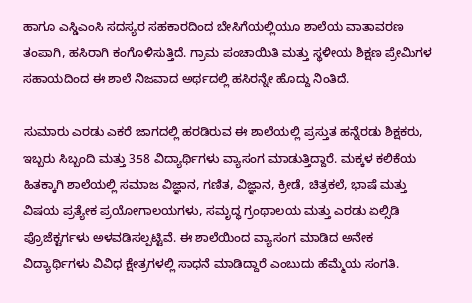ಹಾಗೂ ಎಸ್ಡಿಎಂಸಿ ಸದಸ್ಯರ ಸಹಕಾರದಿಂದ ಬೇಸಿಗೆಯಲ್ಲಿಯೂ ಶಾಲೆಯ ವಾತಾವರಣ ತಂಪಾಗಿ, ಹಸಿರಾಗಿ ಕಂಗೊಳಿಸುತ್ತಿದೆ. ಗ್ರಾಮ ಪಂಚಾಯಿತಿ ಮತ್ತು ಸ್ಥಳೀಯ ಶಿಕ್ಷಣ ಪ್ರೇಮಿಗಳ ಸಹಾಯದಿಂದ ಈ ಶಾಲೆ ನಿಜವಾದ ಅರ್ಥದಲ್ಲಿ ಹಸಿರನ್ನೇ ಹೊದ್ದು ನಿಂತಿದೆ.

ಸುಮಾರು ಎರಡು ಎಕರೆ ಜಾಗದಲ್ಲಿ ಹರಡಿರುವ ಈ ಶಾಲೆಯಲ್ಲಿ ಪ್ರಸ್ತುತ ಹನ್ನೆರಡು ಶಿಕ್ಷಕರು, ಇಬ್ಬರು ಸಿಬ್ಬಂದಿ ಮತ್ತು 358 ವಿದ್ಯಾರ್ಥಿಗಳು ವ್ಯಾಸಂಗ ಮಾಡುತ್ತಿದ್ದಾರೆ. ಮಕ್ಕಳ ಕಲಿಕೆಯ ಹಿತಕ್ಕಾಗಿ ಶಾಲೆಯಲ್ಲಿ ಸಮಾಜ ವಿಜ್ಞಾನ, ಗಣಿತ, ವಿಜ್ಞಾನ, ಕ್ರೀಡೆ, ಚಿತ್ರಕಲೆ, ಭಾಷೆ ಮತ್ತು ವಿಷಯ ಪ್ರತ್ಯೇಕ ಪ್ರಯೋಗಾಲಯಗಳು, ಸಮೃದ್ಧ ಗ್ರಂಥಾಲಯ ಮತ್ತು ಎರಡು ಏಲ್ಸಿಡಿ ಪ್ರೊಜೆಕ್ಟರ್ಗಳು ಅಳವಡಿಸಲ್ಪಟ್ಟಿವೆ. ಈ ಶಾಲೆಯಿಂದ ವ್ಯಾಸಂಗ ಮಾಡಿದ ಅನೇಕ ವಿದ್ಯಾರ್ಥಿಗಳು ವಿವಿಧ ಕ್ಷೇತ್ರಗಳಲ್ಲಿ ಸಾಧನೆ ಮಾಡಿದ್ದಾರೆ ಎಂಬುದು ಹೆಮ್ಮೆಯ ಸಂಗತಿ.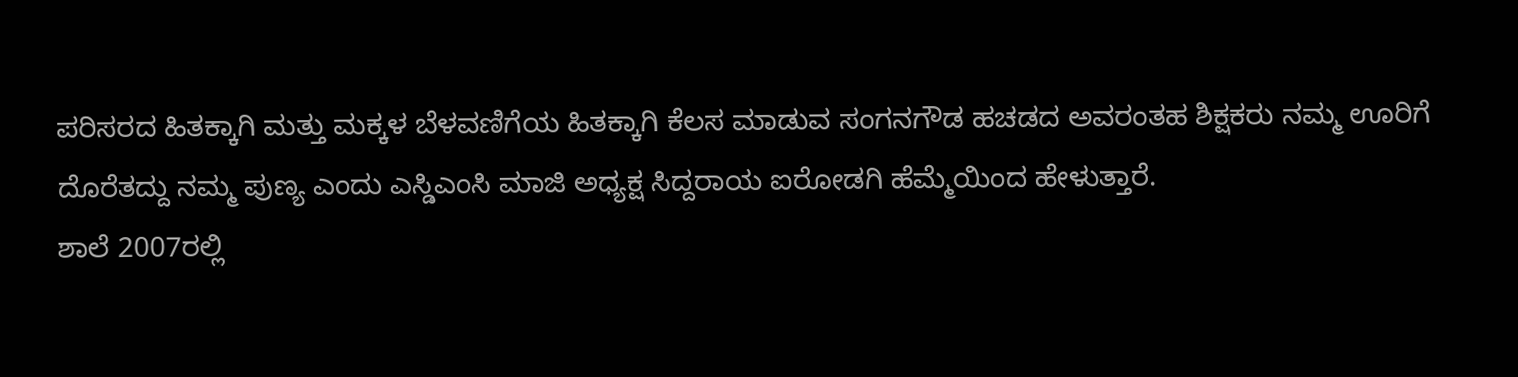ಪರಿಸರದ ಹಿತಕ್ಕಾಗಿ ಮತ್ತು ಮಕ್ಕಳ ಬೆಳವಣಿಗೆಯ ಹಿತಕ್ಕಾಗಿ ಕೆಲಸ ಮಾಡುವ ಸಂಗನಗೌಡ ಹಚಡದ ಅವರಂತಹ ಶಿಕ್ಷಕರು ನಮ್ಮ ಊರಿಗೆ ದೊರೆತದ್ದು ನಮ್ಮ ಪುಣ್ಯ ಎಂದು ಎಸ್ಡಿಎಂಸಿ ಮಾಜಿ ಅಧ್ಯಕ್ಷ ಸಿದ್ದರಾಯ ಐರೋಡಗಿ ಹೆಮ್ಮೆಯಿಂದ ಹೇಳುತ್ತಾರೆ.
ಶಾಲೆ 2007ರಲ್ಲಿ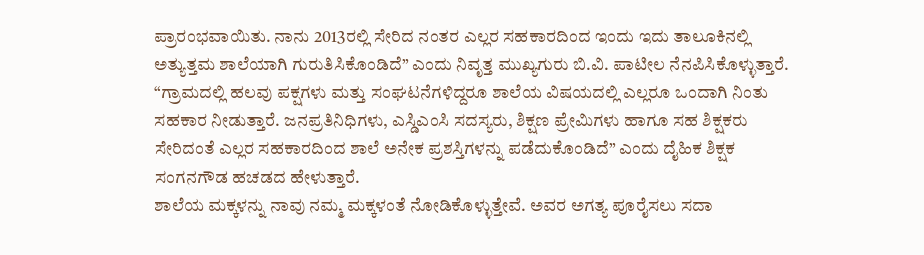ಪ್ರಾರಂಭವಾಯಿತು. ನಾನು 2013ರಲ್ಲಿ ಸೇರಿದ ನಂತರ ಎಲ್ಲರ ಸಹಕಾರದಿಂದ ಇಂದು ಇದು ತಾಲೂಕಿನಲ್ಲಿ ಅತ್ಯುತ್ತಮ ಶಾಲೆಯಾಗಿ ಗುರುತಿಸಿಕೊಂಡಿದೆ” ಎಂದು ನಿವೃತ್ತ ಮುಖ್ಯಗುರು ಬಿ.ವಿ. ಪಾಟೀಲ ನೆನಪಿಸಿಕೊಳ್ಳುತ್ತಾರೆ. “ಗ್ರಾಮದಲ್ಲಿ ಹಲವು ಪಕ್ಷಗಳು ಮತ್ತು ಸಂಘಟನೆಗಳಿದ್ದರೂ ಶಾಲೆಯ ವಿಷಯದಲ್ಲಿ ಎಲ್ಲರೂ ಒಂದಾಗಿ ನಿಂತು ಸಹಕಾರ ನೀಡುತ್ತಾರೆ. ಜನಪ್ರತಿನಿಧಿಗಳು, ಎಸ್ಡಿಎಂಸಿ ಸದಸ್ಯರು, ಶಿಕ್ಷಣ ಪ್ರೇಮಿಗಳು ಹಾಗೂ ಸಹ ಶಿಕ್ಷಕರು ಸೇರಿದಂತೆ ಎಲ್ಲರ ಸಹಕಾರದಿಂದ ಶಾಲೆ ಅನೇಕ ಪ್ರಶಸ್ತಿಗಳನ್ನು ಪಡೆದುಕೊಂಡಿದೆ” ಎಂದು ದೈಹಿಕ ಶಿಕ್ಷಕ ಸಂಗನಗೌಡ ಹಚಡದ ಹೇಳುತ್ತಾರೆ.
ಶಾಲೆಯ ಮಕ್ಕಳನ್ನು ನಾವು ನಮ್ಮ ಮಕ್ಕಳಂತೆ ನೋಡಿಕೊಳ್ಳುತ್ತೇವೆ. ಅವರ ಅಗತ್ಯ ಪೂರೈಸಲು ಸದಾ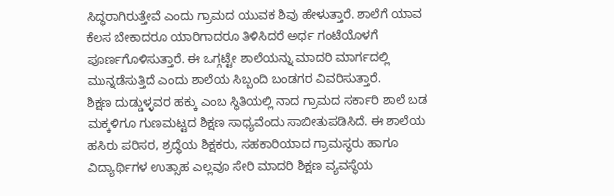ಸಿದ್ಧರಾಗಿರುತ್ತೇವೆ ಎಂದು ಗ್ರಾಮದ ಯುವಕ ಶಿವು ಹೇಳುತ್ತಾರೆ. ಶಾಲೆಗೆ ಯಾವ ಕೆಲಸ ಬೇಕಾದರೂ ಯಾರಿಗಾದರೂ ತಿಳಿಸಿದರೆ ಅರ್ಧ ಗಂಟೆಯೊಳಗೆ ಪೂರ್ಣಗೊಳಿಸುತ್ತಾರೆ. ಈ ಒಗ್ಗಟ್ಟೇ ಶಾಲೆಯನ್ನು ಮಾದರಿ ಮಾರ್ಗದಲ್ಲಿ ಮುನ್ನಡೆಸುತ್ತಿದೆ ಎಂದು ಶಾಲೆಯ ಸಿಬ್ಬಂದಿ ಬಂಡಗರ ವಿವರಿಸುತ್ತಾರೆ.
ಶಿಕ್ಷಣ ದುಡ್ಡುಳ್ಳವರ ಹಕ್ಕು ಎಂಬ ಸ್ಥಿತಿಯಲ್ಲಿ ನಾದ ಗ್ರಾಮದ ಸರ್ಕಾರಿ ಶಾಲೆ ಬಡ ಮಕ್ಕಳಿಗೂ ಗುಣಮಟ್ಟದ ಶಿಕ್ಷಣ ಸಾಧ್ಯವೆಂದು ಸಾಬೀತುಪಡಿಸಿದೆ. ಈ ಶಾಲೆಯ ಹಸಿರು ಪರಿಸರ, ಶ್ರದ್ಧೆಯ ಶಿಕ್ಷಕರು, ಸಹಕಾರಿಯಾದ ಗ್ರಾಮಸ್ಥರು ಹಾಗೂ ವಿದ್ಯಾರ್ಥಿಗಳ ಉತ್ಸಾಹ ಎಲ್ಲವೂ ಸೇರಿ ಮಾದರಿ ಶಿಕ್ಷಣ ವ್ಯವಸ್ಥೆಯ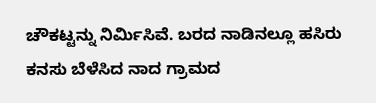ಚೌಕಟ್ಟನ್ನು ನಿರ್ಮಿಸಿವೆ. ಬರದ ನಾಡಿನಲ್ಲೂ ಹಸಿರು ಕನಸು ಬೆಳೆಸಿದ ನಾದ ಗ್ರಾಮದ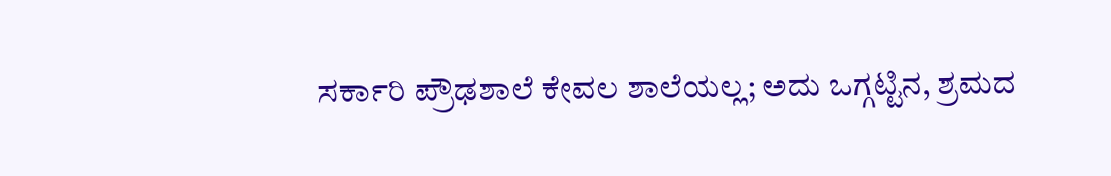ಸರ್ಕಾರಿ ಪ್ರೌಢಶಾಲೆ ಕೇವಲ ಶಾಲೆಯಲ್ಲ; ಅದು ಒಗ್ಗಟ್ಟಿನ, ಶ್ರಮದ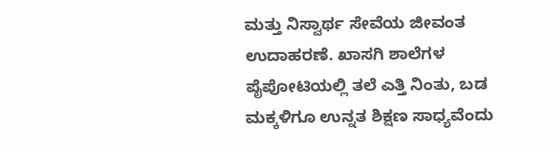ಮತ್ತು ನಿಸ್ವಾರ್ಥ ಸೇವೆಯ ಜೀವಂತ ಉದಾಹರಣೆ. ಖಾಸಗಿ ಶಾಲೆಗಳ ಪೈಪೋಟಿಯಲ್ಲಿ ತಲೆ ಎತ್ತಿ ನಿಂತು, ಬಡ ಮಕ್ಕಳಿಗೂ ಉನ್ನತ ಶಿಕ್ಷಣ ಸಾಧ್ಯವೆಂದು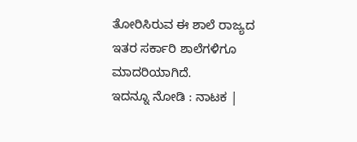ತೋರಿಸಿರುವ ಈ ಶಾಲೆ ರಾಜ್ಯದ ಇತರ ಸರ್ಕಾರಿ ಶಾಲೆಗಳಿಗೂ ಮಾದರಿಯಾಗಿದೆ.
ಇದನ್ನೂ ನೋಡಿ : ನಾಟಕ |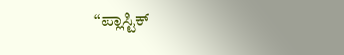“ಪ್ಲಾಸ್ಟಿಕ್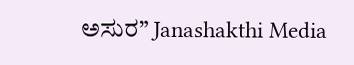ಅಸುರ” Janashakthi Media